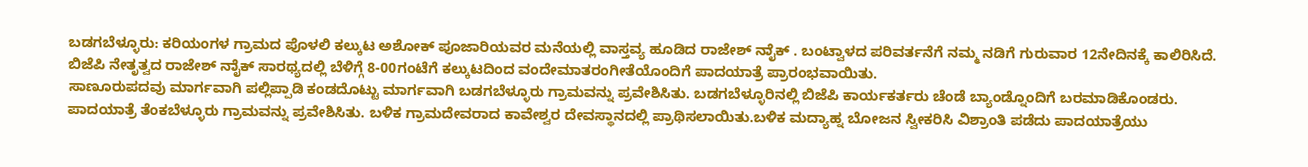ಬಡಗಬೆಳ್ಳೂರು: ಕರಿಯಂಗಳ ಗ್ರಾಮದ ಪೊಳಲಿ ಕಲ್ಕುಟ ಅಶೋಕ್ ಪೂಜಾರಿಯವರ ಮನೆಯಲ್ಲಿ ವಾಸ್ತವ್ಯ ಹೂಡಿದ ರಾಜೇಶ್ ನಾೈಕ್ . ಬಂಟ್ವಾಳದ ಪರಿವರ್ತನೆಗೆ ನಮ್ಮ ನಡಿಗೆ ಗುರುವಾರ 12ನೇದಿನಕ್ಕೆ ಕಾಲಿರಿಸಿದೆ. ಬಿಜೆಪಿ ನೇತೃತ್ವದ ರಾಜೇಶ್ ನಾೈಕ್ ಸಾರಥ್ಯದಲ್ಲಿ ಬೆಳಿಗ್ಗೆ 8-00ಗಂಟೆಗೆ ಕಲ್ಕುಟದಿಂದ ವಂದೇಮಾತರಂಗೀತೆಯೊಂದಿಗೆ ಪಾದಯಾತ್ರೆ ಪ್ರಾರಂಭವಾಯಿತು.
ಸಾಣೂರುಪದವು ಮಾರ್ಗವಾಗಿ ಪಲ್ಲಿಪ್ಪಾಡಿ ಕಂಡದೊಟ್ಟು ಮಾರ್ಗವಾಗಿ ಬಡಗಬೆಳ್ಳೂರು ಗ್ರಾಮವನ್ನು ಪ್ರವೇಶಿಸಿತು. ಬಡಗಬೆಳ್ಳೂರಿನಲ್ಲಿ ಬಿಜೆಪಿ ಕಾರ್ಯಕರ್ತರು ಚೆಂಡೆ ಬ್ಯಾಂಡ್ನೊಂದಿಗೆ ಬರಮಾಡಿಕೊಂಡರು. ಪಾದಯಾತ್ರೆ ತೆಂಕಬೆಳ್ಳೂರು ಗ್ರಾಮವನ್ನು ಪ್ರವೇಶಿಸಿತು. ಬಳಿಕ ಗ್ರಾಮದೇವರಾದ ಕಾವೇಶ್ವರ ದೇವಸ್ಥಾನದಲ್ಲಿ ಪ್ರಾಥಿಸಲಾಯಿತು.ಬಳಿಕ ಮದ್ಯಾಹ್ನ ಬೋಜನ ಸ್ವೀಕರಿಸಿ ವಿಶ್ರಾಂತಿ ಪಡೆದು ಪಾದಯಾತ್ರೆಯು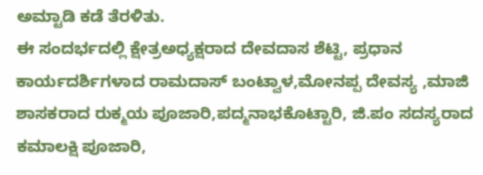ಅಮ್ಟಾಡಿ ಕಡೆ ತೆರಳಿತು.
ಈ ಸಂದರ್ಭದಲ್ಲಿ ಕ್ಷೇತ್ರಅಧ್ಯಕ್ಷರಾದ ದೇವದಾಸ ಶೆಟ್ಟಿ, ಪ್ರಧಾನ ಕಾರ್ಯದರ್ಶಿಗಳಾದ ರಾಮದಾಸ್ ಬಂಟ್ವಾಳ,ಮೋನಪ್ಪ ದೇವಸ್ಯ ,ಮಾಜಿ ಶಾಸಕರಾದ ರುಕ್ಮಯ ಪೂಜಾರಿ,ಪದ್ಮನಾಭಕೊಟ್ಟಾರಿ, ಜಿ.ಪಂ ಸದಸ್ಯರಾದ ಕಮಾಲಕ್ಷಿ ಪೂಜಾರಿ,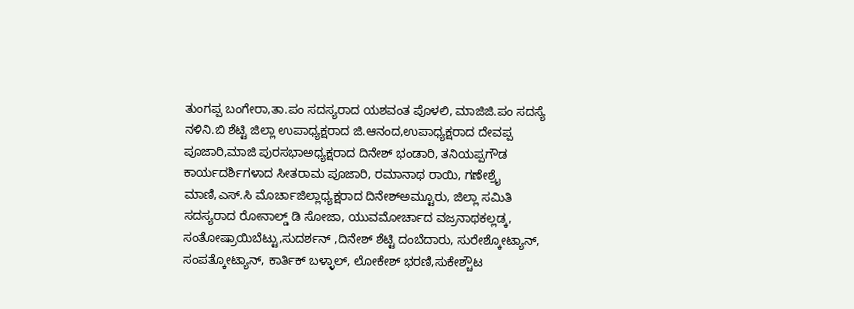ತುಂಗಪ್ಪ ಬಂಗೇರಾ,ತಾ.ಪಂ ಸದಸ್ಯರಾದ ಯಶವಂತ ಪೊಳಲಿ, ಮಾಜಿಜಿ.ಪಂ ಸದಸ್ಯೆ ನಳಿನಿ.ಬಿ ಶೆಟ್ಟಿ ಜಿಲ್ಲಾ ಉಪಾಧ್ಯಕ್ಷರಾದ ಜಿ.ಆನಂದ,ಉಪಾಧ್ಯಕ್ಷರಾದ ದೇವಪ್ಪ ಪೂಜಾರಿ,ಮಾಜಿ ಪುರಸಭಾಅಧ್ಯಕ್ಷರಾದ ದಿನೇಶ್ ಭಂಡಾರಿ, ತನಿಯಪ್ಪಗೌಡ ಕಾರ್ಯದರ್ಶಿಗಳಾದ ಸೀತರಾಮ ಪೂಜಾರಿ, ರಮಾನಾಥ ರಾಯಿ, ಗಣೇಶ್ರೈ ಮಾಣಿ,ಎಸ್.ಸಿ ಮೊರ್ಚಾಜಿಲ್ಲಾಧ್ಯಕ್ಷರಾದ ದಿನೇಶ್ಅಮ್ಟೂರು, ಜಿಲ್ಲಾ ಸಮಿತಿ ಸದಸ್ಯರಾದ ರೋನಾಲ್ಡ್ ಡಿ ಸೋಜಾ, ಯುವಮೋರ್ಚಾದ ವಜ್ರನಾಥಕಲ್ಲಡ್ಕ, ಸಂತೋಷ್ರಾಯಿಬೆಟ್ಟು,ಸುದರ್ಶನ್ ,ದಿನೇಶ್ ಶೆಟ್ಟಿ ದಂಬೆದಾರು, ಸುರೇಶ್ಕೋಟ್ಯಾನ್, ಸಂಪತ್ಕೋಟ್ಯಾನ್, ಕಾರ್ತಿಕ್ ಬಳ್ಳಾಲ್, ಲೋಕೇಶ್ ಭರಣಿ,ಸುಕೇಶ್ಚೌಟ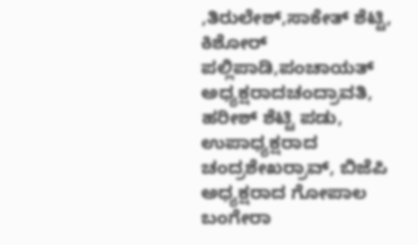,ತಿರುಲೇಶ್,ಸಾಕೇತ್ ಶೆಟ್ಟಿ, ಕಿಶೋರ್ ಪಲ್ಲಿಪಾಡಿ,ಪಂಚಾಯತ್ ಅಧ್ಯಕ್ಷರಾದಚಂದ್ರಾವತಿ, ಹರೀಶ್ ಶೆಟ್ಟಿ ಪಡು, ಉಪಾಧ್ಯಕ್ಷರಾದ ಚಂದ್ರಶೇಖರ್ರಾವ್, ಬಿಜೆಪಿ ಅಧ್ಯಕ್ಷರಾದ ಗೋಪಾಲ ಬಂಗೇರಾ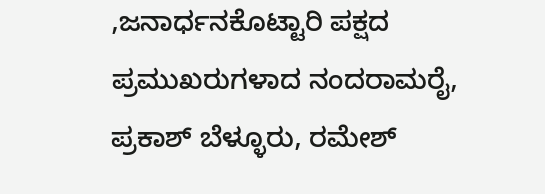,ಜನಾರ್ಧನಕೊಟ್ಟಾರಿ ಪಕ್ಷದ ಪ್ರಮುಖರುಗಳಾದ ನಂದರಾಮರೈ, ಪ್ರಕಾಶ್ ಬೆಳ್ಳೂರು, ರಮೇಶ್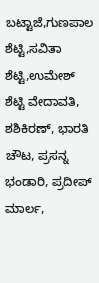ಬಟ್ಟಾಜೆ,ಗುಣಪಾಲ ಶೆಟ್ಟಿ,ಸವಿತಾ ಶೆಟ್ಟಿ,ಉಮೇಶ್ ಶೆಟ್ಟಿ ವೇದಾವತಿ, ಶಶಿಕಿರಣ್, ಭಾರತಿ ಚೌಟ, ಪ್ರಸನ್ನ ಭಂಡಾರಿ, ಪ್ರದೀಪ್ ಮಾರ್ಲ,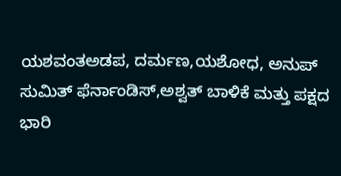ಯಶವಂತಅಡಪ, ದರ್ಮಣ,ಯಶೋಧ, ಅನುಪ್ ಸುಮಿತ್ ಫೆರ್ನಾಂಡಿಸ್,ಅಶ್ವತ್ ಬಾಳಿಕೆ ಮತ್ತು ಪಕ್ಷದ ಭಾರಿ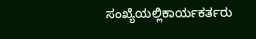ಸಂಖ್ಯೆಯಲ್ಲಿಕಾರ್ಯಕರ್ತರು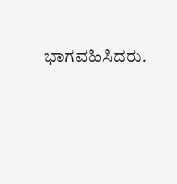ಭಾಗವಹಿಸಿದರು.